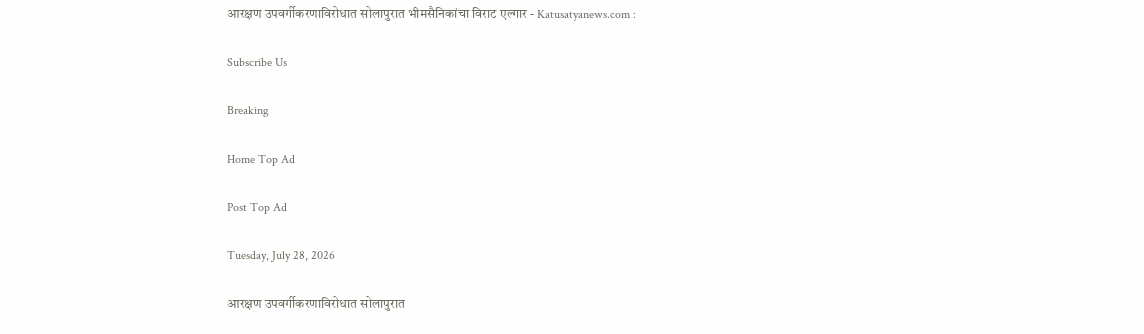आरक्षण उपवर्गीकरणाविरोधात सोलापुरात भीमसैनिकांचा विराट एल्गार - Katusatyanews.com :

Subscribe Us

Breaking

Home Top Ad

Post Top Ad

Tuesday, July 28, 2026

आरक्षण उपवर्गीकरणाविरोधात सोलापुरात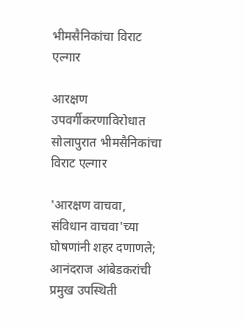भीमसैनिकांचा विराट एल्गार

आरक्षण उपवर्गीकरणाविरोधात सोलापुरात भीमसैनिकांचा विराट एल्गार

'आरक्षण वाचवा, संविधान वाचवा'च्या घोषणांनी शहर दणाणले; आनंदराज आंबेडकरांची प्रमुख उपस्थिती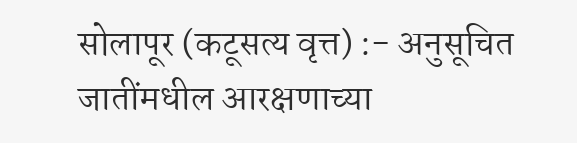सोलापूर (कटूसत्य वृत्त) :- अनुसूचित जातींमधील आरक्षणाच्या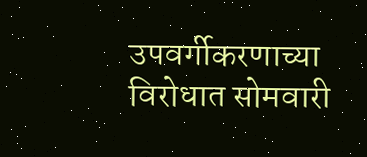उपवर्गीकरणाच्या विरोधात सोमवारी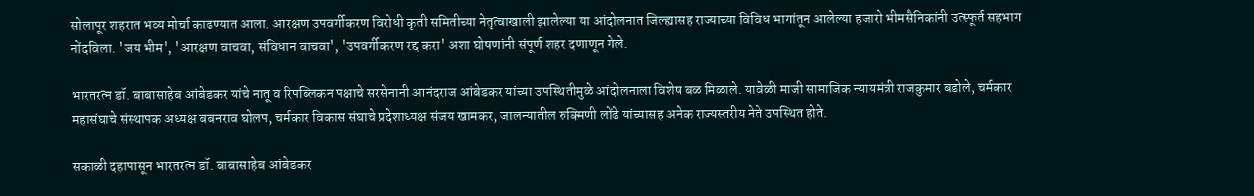सोलापूर शहरात भव्य मोर्चा काढण्यात आला. आरक्षण उपवर्गीकरण विरोधी कृती समितीच्या नेतृत्वाखाली झालेल्या या आंदोलनात जिल्ह्यासह राज्याच्या विविध भागांतून आलेल्या हजारो भीमसैनिकांनी उत्स्फूर्त सहभाग नोंदविला. 'जय भीम', 'आरक्षण वाचवा, संविधान वाचवा', 'उपवर्गीकरण रद्द करा' अशा घोषणांनी संपूर्ण शहर दणाणून गेले.

भारतरत्न डॉ. बाबासाहेब आंबेडकर यांचे नातू व रिपब्लिकन पक्षाचे सरसेनानी आनंदराज आंबेडकर यांच्या उपस्थितीमुळे आंदोलनाला विशेष बळ मिळाले. यावेळी माजी सामाजिक न्यायमंत्री राजकुमार बडोले, चर्मकार महासंघाचे संस्थापक अध्यक्ष बबनराव घोलप, चर्मकार विकास संघाचे प्रदेशाध्यक्ष संजय खामकर, जालन्यातील रुक्मिणी लोंढे यांच्यासह अनेक राज्यस्तरीय नेते उपस्थित होते.

सकाळी दहापासून भारतरत्न डॉ. बाबासाहेब आंबेडकर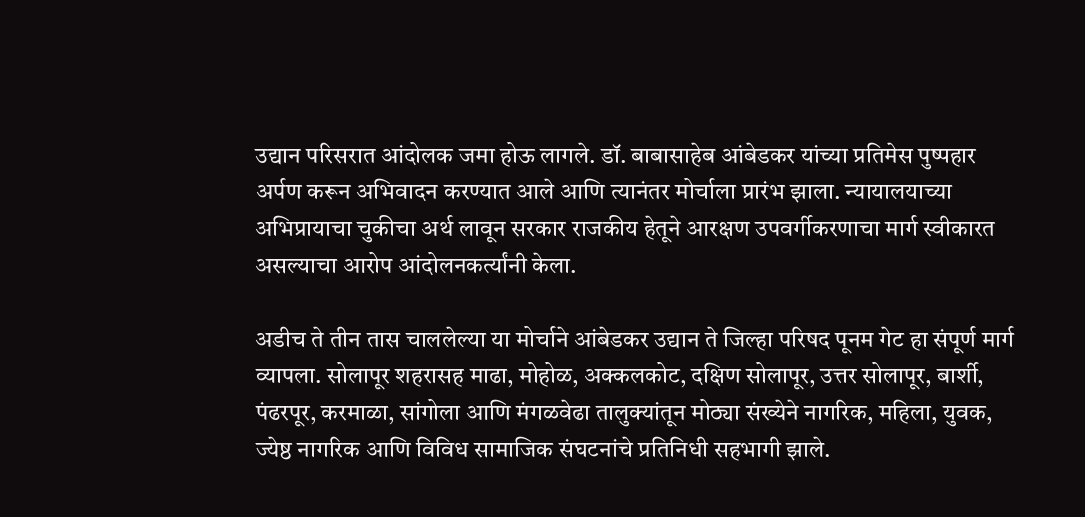उद्यान परिसरात आंदोलक जमा होऊ लागले. डॉ. बाबासाहेब आंबेडकर यांच्या प्रतिमेस पुष्पहार अर्पण करून अभिवादन करण्यात आले आणि त्यानंतर मोर्चाला प्रारंभ झाला. न्यायालयाच्या अभिप्रायाचा चुकीचा अर्थ लावून सरकार राजकीय हेतूने आरक्षण उपवर्गीकरणाचा मार्ग स्वीकारत असल्याचा आरोप आंदोलनकर्त्यांनी केला.

अडीच ते तीन तास चाललेल्या या मोर्चाने आंबेडकर उद्यान ते जिल्हा परिषद पूनम गेट हा संपूर्ण मार्ग व्यापला. सोलापूर शहरासह माढा, मोहोळ, अक्कलकोट, दक्षिण सोलापूर, उत्तर सोलापूर, बार्शी, पंढरपूर, करमाळा, सांगोला आणि मंगळवेढा तालुक्यांतून मोठ्या संख्येने नागरिक, महिला, युवक, ज्येष्ठ नागरिक आणि विविध सामाजिक संघटनांचे प्रतिनिधी सहभागी झाले.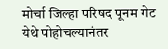मोर्चा जिल्हा परिषद पूनम गेट येथे पोहोचल्यानंतर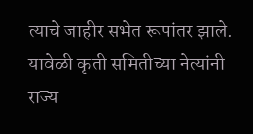त्याचे जाहीर सभेत रूपांतर झाले. यावेळी कृती समितीच्या नेत्यांनी राज्य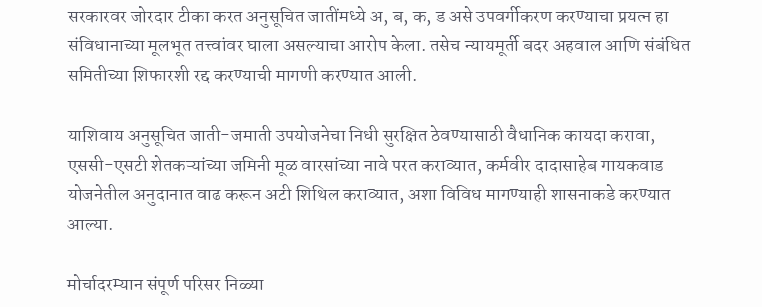सरकारवर जोरदार टीका करत अनुसूचित जातींमध्ये अ, ब, क, ड असे उपवर्गीकरण करण्याचा प्रयत्न हा संविधानाच्या मूलभूत तत्त्वांवर घाला असल्याचा आरोप केला. तसेच न्यायमूर्ती बदर अहवाल आणि संबंधित समितीच्या शिफारशी रद्द करण्याची मागणी करण्यात आली.

याशिवाय अनुसूचित जाती-जमाती उपयोजनेचा निधी सुरक्षित ठेवण्यासाठी वैधानिक कायदा करावा, एससी-एसटी शेतकऱ्यांच्या जमिनी मूळ वारसांच्या नावे परत कराव्यात, कर्मवीर दादासाहेब गायकवाड योजनेतील अनुदानात वाढ करून अटी शिथिल कराव्यात, अशा विविध मागण्याही शासनाकडे करण्यात आल्या.

मोर्चादरम्यान संपूर्ण परिसर निळ्या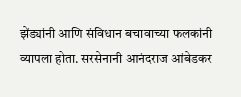झेंड्यांनी आणि संविधान बचावाच्या फलकांनी व्यापला होता. सरसेनानी आनंदराज आंबेडकर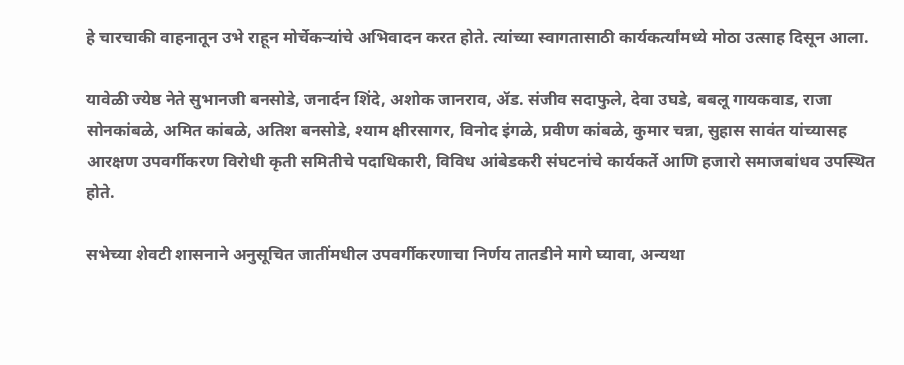हे चारचाकी वाहनातून उभे राहून मोर्चेकऱ्यांचे अभिवादन करत होते. त्यांच्या स्वागतासाठी कार्यकर्त्यांमध्ये मोठा उत्साह दिसून आला.

यावेळी ज्येष्ठ नेते सुभानजी बनसोडे, जनार्दन शिंदे, अशोक जानराव, ॲड. संजीव सदाफुले, देवा उघडे, बबलू गायकवाड, राजा सोनकांबळे, अमित कांबळे, अतिश बनसोडे, श्याम क्षीरसागर, विनोद इंगळे, प्रवीण कांबळे, कुमार चन्ना, सुहास सावंत यांच्यासह आरक्षण उपवर्गीकरण विरोधी कृती समितीचे पदाधिकारी, विविध आंबेडकरी संघटनांचे कार्यकर्ते आणि हजारो समाजबांधव उपस्थित होते.

सभेच्या शेवटी शासनाने अनुसूचित जातींमधील उपवर्गीकरणाचा निर्णय तातडीने मागे घ्यावा, अन्यथा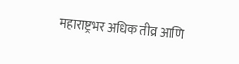महाराष्ट्रभर अधिक तीव्र आणि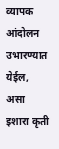व्यापक आंदोलन उभारण्यात येईल, असा इशारा कृती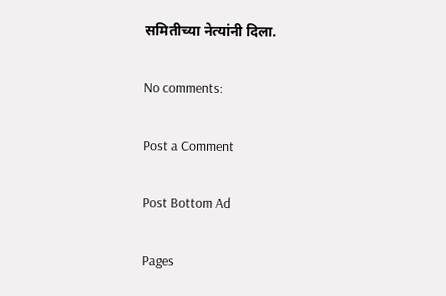समितीच्या नेत्यांनी दिला.

No comments:

Post a Comment

Post Bottom Ad

Pages